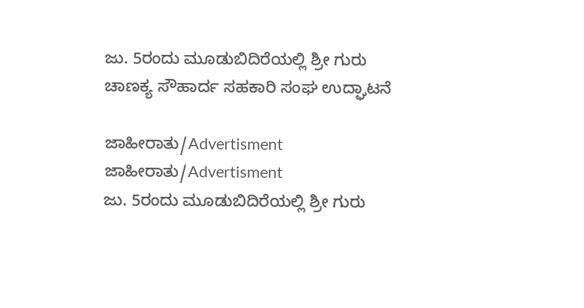ಜು. 5ರಂದು ಮೂಡುಬಿದಿರೆಯಲ್ಲಿ ಶ್ರೀ ಗುರು ಚಾಣಕ್ಯ ಸೌಹಾರ್ದ ಸಹಕಾರಿ ಸಂಘ ಉದ್ಘಾಟನೆ

ಜಾಹೀರಾತು/Advertisment
ಜಾಹೀರಾತು/Advertisment
ಜು. 5ರಂದು ಮೂಡುಬಿದಿರೆಯಲ್ಲಿ ಶ್ರೀ ಗುರು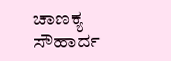ಚಾಣಕ್ಯ ಸೌಹಾರ್ದ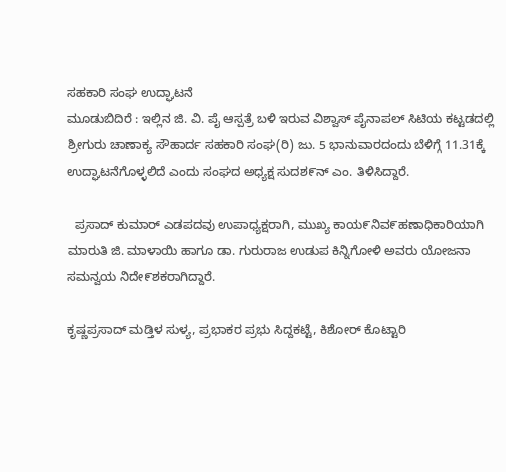ಸಹಕಾರಿ ಸಂಘ ಉದ್ಘಾಟನೆ
ಮೂಡುಬಿದಿರೆ : ಇಲ್ಲಿನ ಜಿ. ವಿ. ಪೈ ಆಸ್ಪತ್ರೆ ಬಳಿ ಇರುವ ವಿಶ್ವಾಸ್ ಪೈನಾಪಲ್ ಸಿಟಿಯ ಕಟ್ಟಡದಲ್ಲಿ ಶ್ರೀಗುರು ಚಾಣಾಕ್ಯ ಸೌಹಾರ್ದ ಸಹಕಾರಿ ಸಂಘ(ರಿ) ಜು. 5 ಭಾನುವಾರದಂದು ಬೆಳಿಗ್ಗೆ 11.31ಕ್ಕೆ ಉದ್ಘಾಟನೆಗೊಳ್ಳಲಿದೆ ಎಂದು ಸಂಘದ ಅಧ್ಯಕ್ಷ ಸುದಶ೯ನ್ ಎಂ. ತಿಳಿಸಿದ್ದಾರೆ.

  ಪ್ರಸಾದ್ ಕುಮಾರ್ ಎಡಪದವು ಉಪಾಧ್ಯಕ್ಷರಾಗಿ, ಮುಖ್ಯ ಕಾಯ೯ನಿವ೯ಹಣಾಧಿಕಾರಿಯಾಗಿ ಮಾರುತಿ ಜಿ. ಮಾಳಾಯಿ ಹಾಗೂ ಡಾ. ಗುರುರಾಜ ಉಡುಪ ಕಿನ್ನಿಗೋಳಿ ಅವರು ಯೋಜನಾ ಸಮನ್ವಯ ನಿದೇ೯ಶಕರಾಗಿದ್ದಾರೆ.

ಕೃಷ್ಣಪ್ರಸಾದ್ ಮಡ್ತಿಳ ಸುಳ್ಯ, ಪ್ರಭಾಕರ ಪ್ರಭು ಸಿದ್ದಕಟ್ಟೆ, ಕಿಶೋರ್ ಕೊಟ್ಟಾರಿ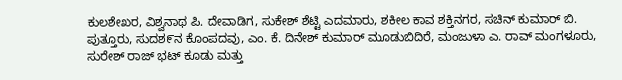ಕುಲಶೇಖರ, ವಿಶ್ವನಾಥ ಪಿ. ದೇವಾಡಿಗ, ಸುಕೇಶ್ ಶೆಟ್ಟಿ ಎದಮಾರು, ಶಕೀಲ ಕಾವ ಶಕ್ತಿನಗರ, ಸಚಿನ್ ಕುಮಾರ್ ಬಿ. ಪುತ್ತೂರು, ಸುದಶ೯ನ ಕೊಂಪದವು, ಎಂ. ಕೆ. ದಿನೇಶ್ ಕುಮಾರ್ ಮೂಡುಬಿದಿರೆ, ಮಂಜುಳಾ ಎ. ರಾವ್ ಮಂಗಳೂರು, ಸುರೇಶ್ ರಾಜ್ ಭಟ್ ಕೂಡು ಮತ್ತು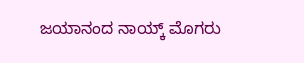ಜಯಾನಂದ ನಾಯ್ಕ್ ಮೊಗರು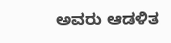ಅವರು ಆಡಳಿತ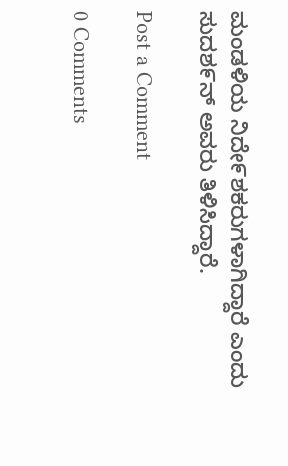ಮಂಡಳಿಯ ನಿದೇ೯ಶಕರುಗಳಾಗಿದ್ದಾರೆ ಎಂದು ಸುದಶ೯ನ್ ಅವರು ತಿಳಿಸಿದ್ದಾರೆ.

Post a Comment

0 Comments